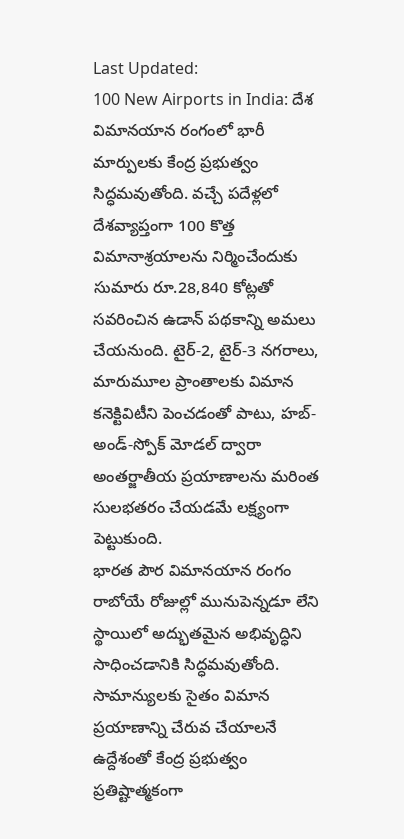Last Updated:
100 New Airports in India: దేశ విమానయాన రంగంలో భారీ మార్పులకు కేంద్ర ప్రభుత్వం సిద్ధమవుతోంది. వచ్చే పదేళ్లలో దేశవ్యాప్తంగా 100 కొత్త విమానాశ్రయాలను నిర్మించేందుకు సుమారు రూ.28,840 కోట్లతో సవరించిన ఉడాన్ పథకాన్ని అమలు చేయనుంది. టైర్-2, టైర్-3 నగరాలు, మారుమూల ప్రాంతాలకు విమాన కనెక్టివిటీని పెంచడంతో పాటు, హబ్-అండ్-స్పోక్ మోడల్ ద్వారా అంతర్జాతీయ ప్రయాణాలను మరింత సులభతరం చేయడమే లక్ష్యంగా పెట్టుకుంది.
భారత పౌర విమానయాన రంగం రాబోయే రోజుల్లో మునుపెన్నడూ లేని స్థాయిలో అద్భుతమైన అభివృద్ధిని సాధించడానికి సిద్ధమవుతోంది. సామాన్యులకు సైతం విమాన ప్రయాణాన్ని చేరువ చేయాలనే ఉద్దేశంతో కేంద్ర ప్రభుత్వం ప్రతిష్టాత్మకంగా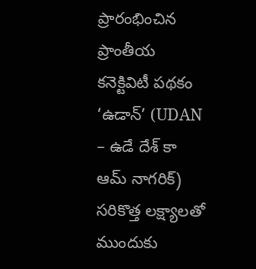ప్రారంభించిన ప్రాంతీయ కనెక్టివిటీ పథకం ‘ఉడాన్’ (UDAN – ఉడే దేశ్ కా ఆమ్ నాగరిక్) సరికొత్త లక్ష్యాలతో ముందుకు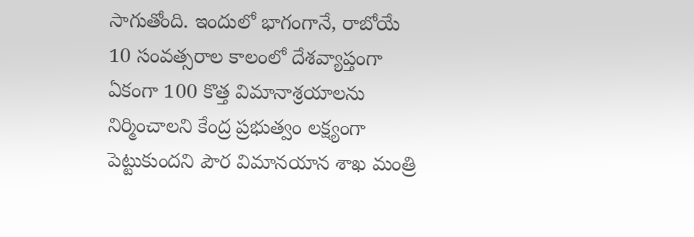సాగుతోంది. ఇందులో భాగంగానే, రాబోయే 10 సంవత్సరాల కాలంలో దేశవ్యాప్తంగా ఏకంగా 100 కొత్త విమానాశ్రయాలను నిర్మించాలని కేంద్ర ప్రభుత్వం లక్ష్యంగా పెట్టుకుందని పౌర విమానయాన శాఖ మంత్రి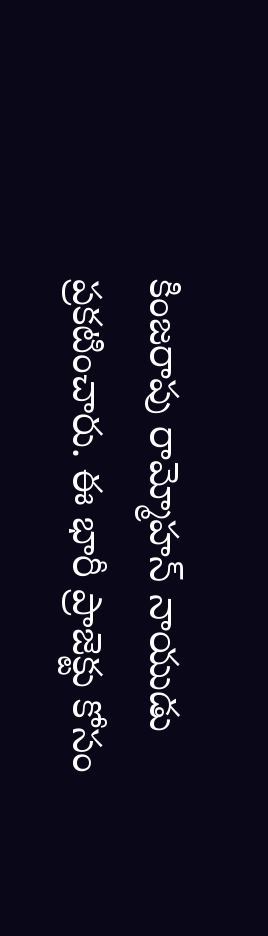కింజరాపు రామ్మోహన్ నాయుడు ప్రకటించారు. ఈ భారీ ప్రాజెక్టు కోసం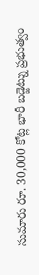సుమారు రూ. 30,000 కోట్ల భారీ బడ్జెట్ను ప్రభుత్వం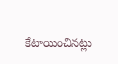కేటాయించినట్లు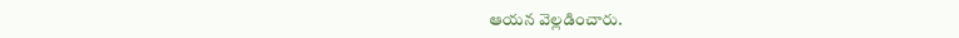ఆయన వెల్లడించారు.